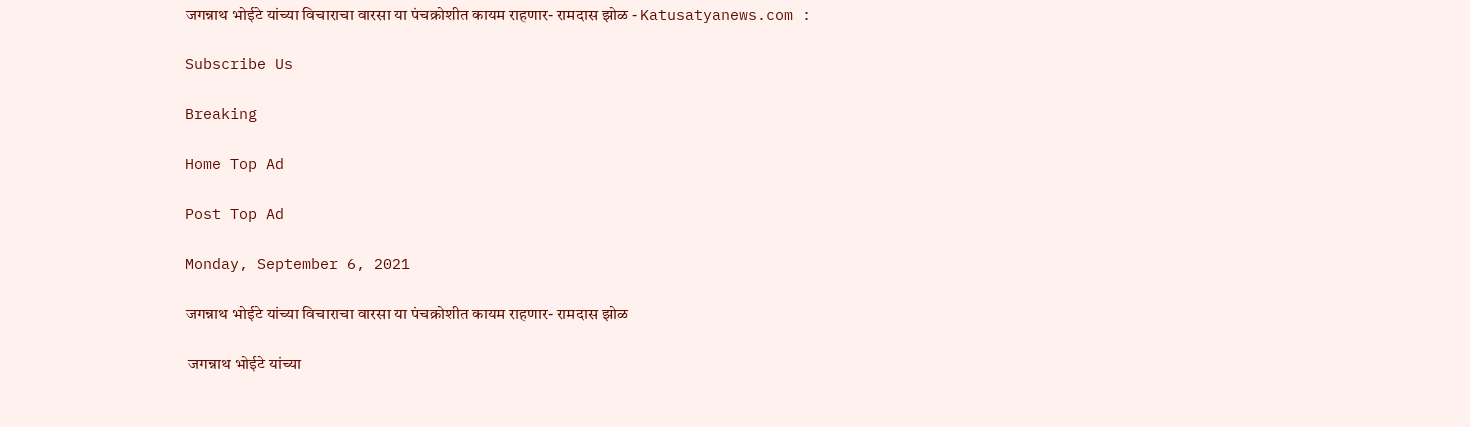जगन्नाथ भोईटे यांच्या विचाराचा वारसा या पंचक्रोशीत कायम राहणार- रामदास झोळ - Katusatyanews.com :

Subscribe Us

Breaking

Home Top Ad

Post Top Ad

Monday, September 6, 2021

जगन्नाथ भोईटे यांच्या विचाराचा वारसा या पंचक्रोशीत कायम राहणार- रामदास झोळ

 जगन्नाथ भोईटे यांच्या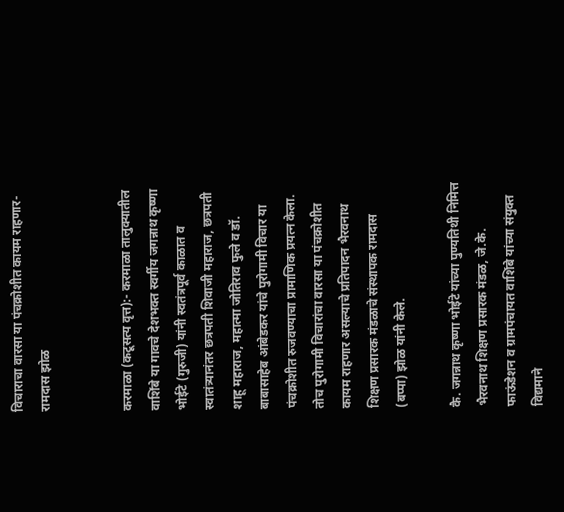विचाराचा वारसा या पंचक्रोशीत कायम राहणार- रामदास झोळ


करमाळा (कटूसत्य वृत्त):- करमाळा तालुक्यातील वाशिंबे या गावचे देशभक्त स्वर्गीय जगन्नाथ कृष्णा भोईटे (गुरुजी) यांनी स्वतंत्रपूर्व काळात व स्वातंत्र्यानंतर छत्रपती शिवाजी महाराज, छत्रपती शाहू महाराज, महात्मा जोतिराव फुले व डॉ. बाबासाहेब आंबेडकर यांचे पुरोगामी विचार या पंचक्रोशीत रुजवण्याचा प्रामाणिक प्रयत्न केला. तोच पुरोगामी विचारांचा वारसा या पंचक्रोशीत कायम राहणार असल्याचे प्रतिपादन भैरवनाथ शिक्षण प्रसारक मंडळाचे संस्थापक रामदास (बप्पा) झोळ यांनी केले.

कै. जगन्नाथ कृष्णा भोईटे यांच्या पुण्यतिथी निमित्त भैरवनाथ शिक्षण प्रसारक मंडळ, जे.के. फाऊंडेशन व ग्रामपंचायत वाशिंबे यांच्या संयुक्त विद्यमाने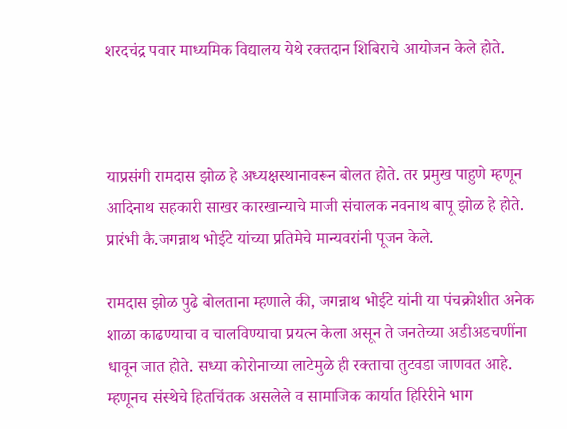शरदचंद्र पवार माध्यमिक विद्यालय येथे रक्तदान शिबिराचे आयोजन केले होते.



याप्रसंगी रामदास झोळ हे अध्यक्षस्थानावरून बोलत होते. तर प्रमुख पाहुणे म्हणून आदिनाथ सहकारी साखर कारखान्याचे माजी संचालक नवनाथ बापू झोळ हे होते. प्रारंभी कै.जगन्नाथ भोईटे यांच्या प्रतिमेचे मान्यवरांनी पूजन केले.

रामदास झोळ पुढे बोलताना म्हणाले की, जगन्नाथ भोईटे यांनी या पंचक्रोशीत अनेक शाळा काढण्याचा व चालविण्याचा प्रयत्न केला असून ते जनतेच्या अडीअडचणींना धावून जात होते. सध्या कोरोनाच्या लाटेमुळे ही रक्ताचा तुटवडा जाणवत आहे. म्हणूनच संस्थेचे हितचिंतक असलेले व सामाजिक कार्यात हिरिरीने भाग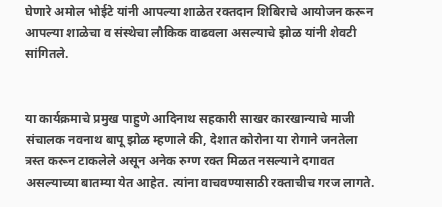घेणारे अमोल भोईटे यांनी आपल्या शाळेत रक्तदान शिबिराचे आयोजन करून आपल्या शाळेचा व संस्थेचा लौकिक वाढवला असल्याचे झोळ यांनी शेवटी सांगितले.


या कार्यक्रमाचे प्रमुख पाहुणे आदिनाथ सहकारी साखर कारखान्याचे माजी संचालक नवनाथ बापू झोळ म्हणाले की, देशात कोरोना या रोगाने जनतेला त्रस्त करून टाकलेले असून अनेक रुग्ण रक्त मिळत नसल्याने दगावत असल्याच्या बातम्या येत आहेत. त्यांना वाचवण्यासाठी रक्ताचीच गरज लागते.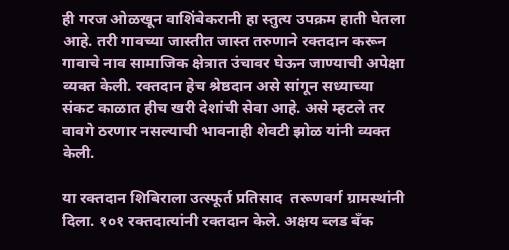ही गरज ओळखून वाशिंबेकरानी हा स्तुत्य उपक्रम हाती घेतला आहे. तरी गावच्या जास्तीत जास्त तरुणाने रक्तदान करून गावाचे नाव सामाजिक क्षेत्रात उंचावर घेऊन जाण्याची अपेक्षा व्यक्त केली. रक्तदान हेच श्रेष्ठदान असे सांगून सध्याच्या संकट काळात हीच खरी देशांची सेवा आहे. असे म्हटले तर वावगे ठरणार नसल्याची भावनाही शेवटी झोळ यांनी व्यक्त केली.

या रक्तदान शिबिराला उत्स्फूर्त प्रतिसाद  तरूणवर्ग ग्रामस्थांनी दिला. १०१ रक्तदात्यांनी रक्तदान केले. अक्षय ब्लड बँक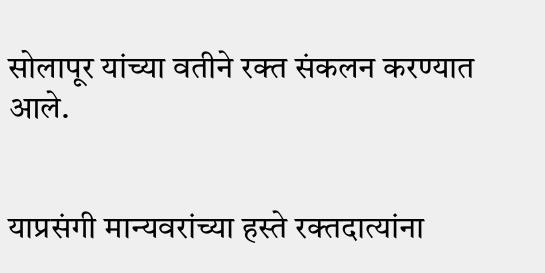सोलापूर यांच्या वतीने रक्त संकलन करण्यात आले.


याप्रसंगी मान्यवरांच्या हस्ते रक्तदात्यांना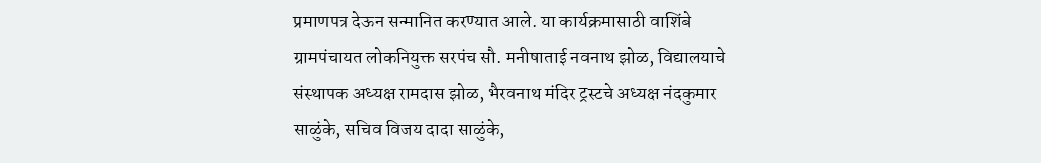प्रमाणपत्र देऊन सन्मानित करण्यात आले. या कार्यक्रमासाठी वाशिंबे ग्रामपंचायत लोकनियुक्त सरपंच सौ. मनीषाताई नवनाथ झोळ, विद्यालयाचे संस्थापक अध्यक्ष रामदास झोळ, भैरवनाथ मंदिर ट्रस्टचे अध्यक्ष नंदकुमार साळुंके, सचिव विजय दादा साळुंके,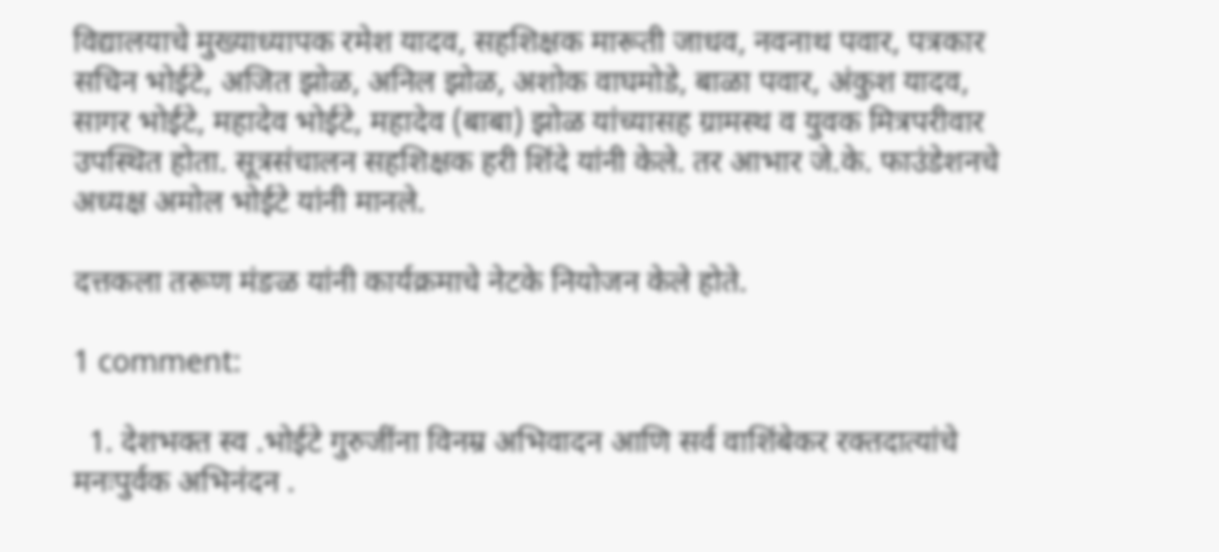विद्यालयाचे मुख्याध्यापक रमेश यादव, सहशिक्षक मारूती जाधव, नवनाथ पवार, पत्रकार सचिन भोईटे, अजित झोळ, अनिल झोळ, अशोक वाघमोडे, बाळा पवार, अंकुश यादव, सागर भोईटे, महादेव भोईटे, महादेव (बाबा) झोळ यांच्यासह ग्रामस्थ व युवक मित्रपरीवार उपस्थित होता. सूत्रसंचालन सहशिक्षक हरी शिंदे यांनी केले. तर आभार जे.के. फाउंडेशनचे अध्यक्ष अमोल भोईटे यांनी मानले.

दत्तकला तरूण मंङळ यांनी कार्यक्रमाचे नेटके नियोजन केले होते.

1 comment:

  1. देशभक्त स्व .भोईटे गुरुजींना विनम्र अभिवादन आणि सर्व वाशिंबेकर रक्तदात्यांचे मनःपुर्वक अभिनंदन .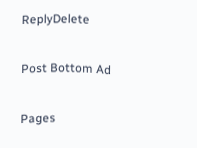ReplyDelete

Post Bottom Ad

Pages